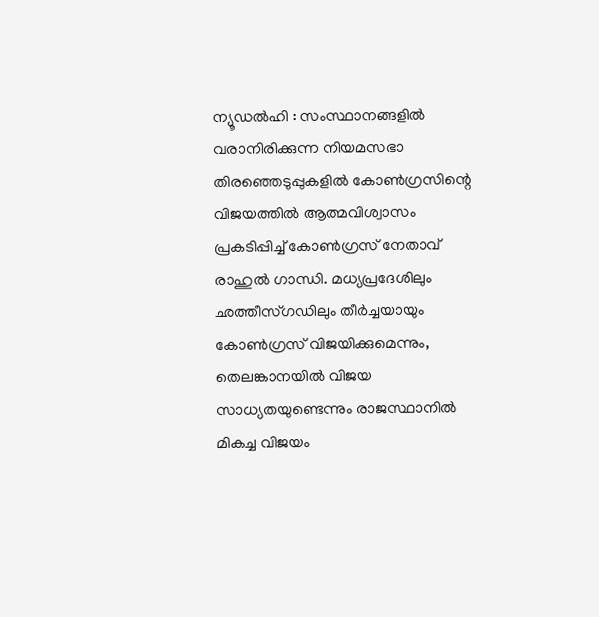ന്യൂഡൽഹി : സംസ്ഥാനങ്ങളിൽ വരാനിരിക്കുന്ന നിയമസഭാ തിരഞ്ഞെടുപ്പുകളിൽ കോൺഗ്രസിന്റെ വിജയത്തിൽ ആത്മവിശ്വാസം പ്രകടിപ്പിച്ച് കോൺഗ്രസ് നേതാവ് രാഹുൽ ഗാന്ധി. മധ്യപ്രദേശിലും ഛത്തീസ്ഗഡിലും തീർച്ചയായും കോൺഗ്രസ് വിജയിക്കുമെന്നും, തെലങ്കാനയിൽ വിജയ സാധ്യതയുണ്ടെന്നും രാജസ്ഥാനിൽ മികച്ച വിജയം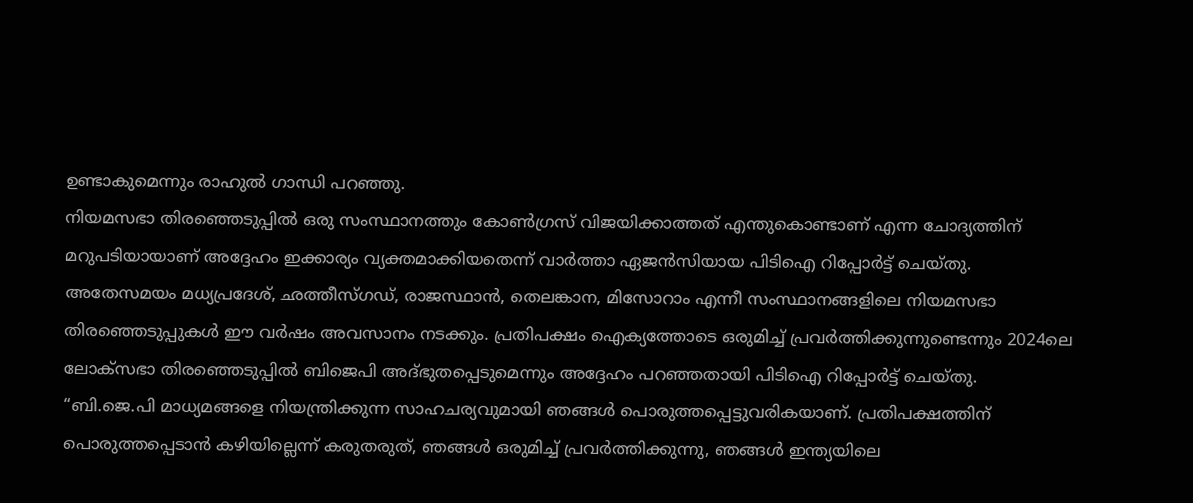ഉണ്ടാകുമെന്നും രാഹുൽ ഗാന്ധി പറഞ്ഞു.
നിയമസഭാ തിരഞ്ഞെടുപ്പിൽ ഒരു സംസ്ഥാനത്തും കോൺഗ്രസ് വിജയിക്കാത്തത് എന്തുകൊണ്ടാണ് എന്ന ചോദ്യത്തിന് മറുപടിയായാണ് അദ്ദേഹം ഇക്കാര്യം വ്യക്തമാക്കിയതെന്ന് വാർത്താ ഏജൻസിയായ പിടിഐ റിപ്പോർട്ട് ചെയ്തു.
അതേസമയം മധ്യപ്രദേശ്, ഛത്തീസ്ഗഡ്, രാജസ്ഥാൻ, തെലങ്കാന, മിസോറാം എന്നീ സംസ്ഥാനങ്ങളിലെ നിയമസഭാ തിരഞ്ഞെടുപ്പുകൾ ഈ വർഷം അവസാനം നടക്കും. പ്രതിപക്ഷം ഐക്യത്തോടെ ഒരുമിച്ച് പ്രവർത്തിക്കുന്നുണ്ടെന്നും 2024ലെ ലോക്സഭാ തിരഞ്ഞെടുപ്പിൽ ബിജെപി അദ്ഭുതപ്പെടുമെന്നും അദ്ദേഹം പറഞ്ഞതായി പിടിഐ റിപ്പോർട്ട് ചെയ്തു.
“ബി.ജെ.പി മാധ്യമങ്ങളെ നിയന്ത്രിക്കുന്ന സാഹചര്യവുമായി ഞങ്ങൾ പൊരുത്തപ്പെട്ടുവരികയാണ്. പ്രതിപക്ഷത്തിന് പൊരുത്തപ്പെടാൻ കഴിയില്ലെന്ന് കരുതരുത്, ഞങ്ങൾ ഒരുമിച്ച് പ്രവർത്തിക്കുന്നു, ഞങ്ങൾ ഇന്ത്യയിലെ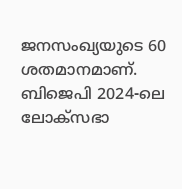ജനസംഖ്യയുടെ 60 ശതമാനമാണ്. ബിജെപി 2024-ലെ ലോക്സഭാ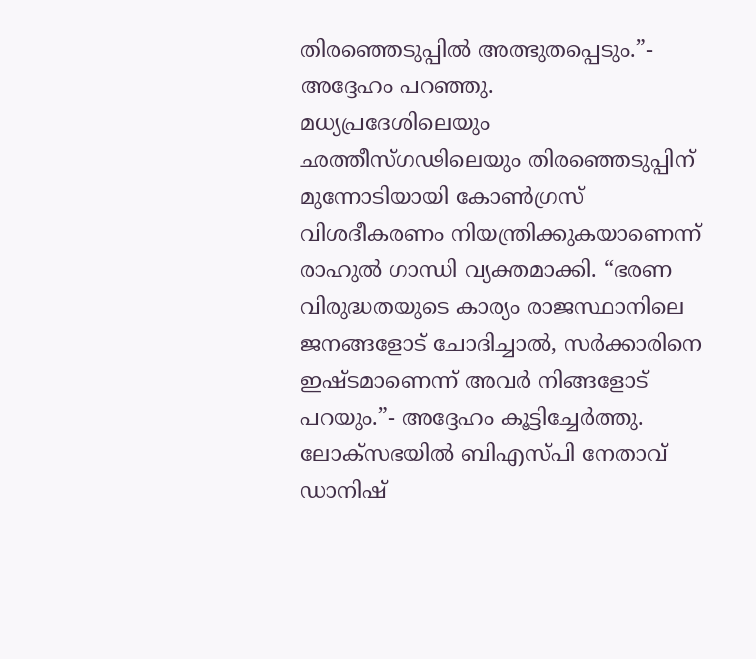തിരഞ്ഞെടുപ്പിൽ അത്ഭുതപ്പെടും.”- അദ്ദേഹം പറഞ്ഞു.
മധ്യപ്രദേശിലെയും ഛത്തീസ്ഗഢിലെയും തിരഞ്ഞെടുപ്പിന് മുന്നോടിയായി കോൺഗ്രസ് വിശദീകരണം നിയന്ത്രിക്കുകയാണെന്ന് രാഹുൽ ഗാന്ധി വ്യക്തമാക്കി. “ഭരണ വിരുദ്ധതയുടെ കാര്യം രാജസ്ഥാനിലെ ജനങ്ങളോട് ചോദിച്ചാൽ, സർക്കാരിനെ ഇഷ്ടമാണെന്ന് അവർ നിങ്ങളോട് പറയും.”- അദ്ദേഹം കൂട്ടിച്ചേർത്തു.
ലോക്സഭയിൽ ബിഎസ്പി നേതാവ് ഡാനിഷ്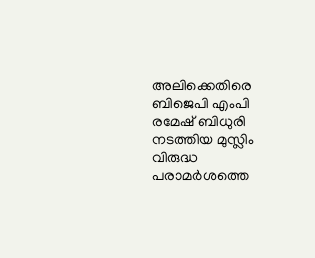അലിക്കെതിരെ ബിജെപി എംപി രമേഷ് ബിധുരി നടത്തിയ മുസ്ലിം വിരുദ്ധ പരാമർശത്തെ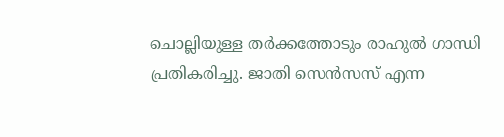ചൊല്ലിയുള്ള തർക്കത്തോടും രാഹുൽ ഗാന്ധി പ്രതികരിച്ചു. ജാതി സെൻസസ് എന്ന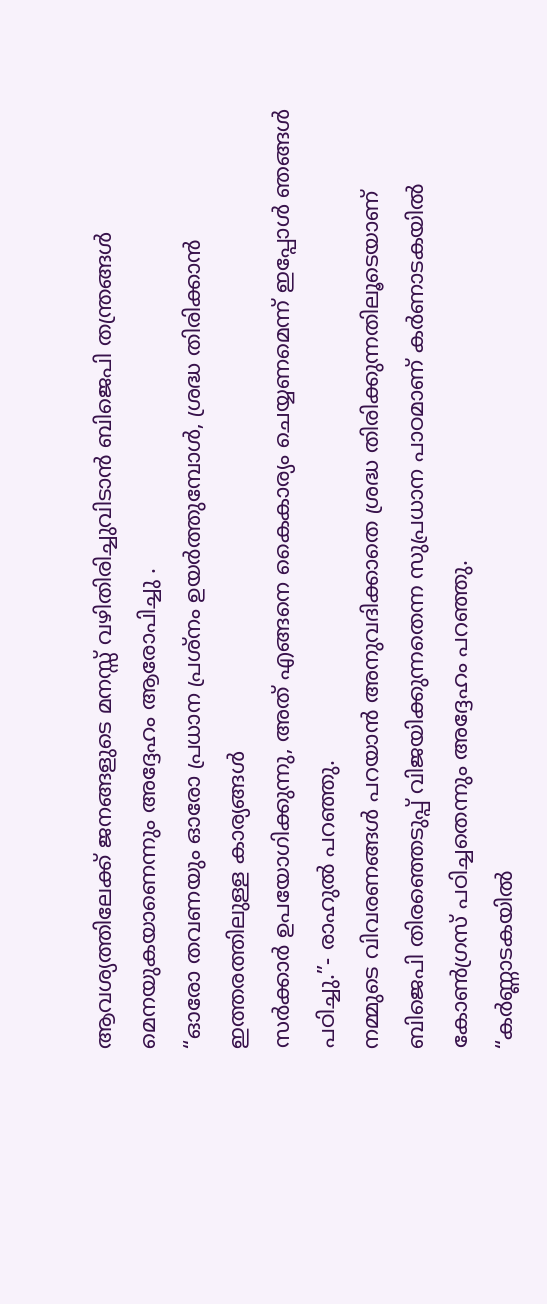ആവശ്യത്തിലേക്ക് ജനങ്ങളുടെ മനസ്സ് വഴിതിരിച്ചുവിടാൻ ബിജെപി തന്ത്രങ്ങൾ മെനയുകയാണെന്നും അദ്ദേഹം ആരോപിച്ചു .
“ഓരോ തവണയും ഓരോ പ്രധാന പ്രശ്നം ഉയർത്തുമ്പോൾ, ശ്രദ്ധ തിരിക്കാൻ ഇത്തരത്തിലുള്ള കാര്യങ്ങൾ
സർക്കാർ ഉപയോഗിക്കുന്നു, അത് എങ്ങനെ കൈകാര്യം ചെയ്യണമെന്ന് ഇപ്പോൾ ഞങ്ങൾ പഠിച്ചു.”- രാഹുൽ പറഞ്ഞു.
നമ്മുടെ വിവരണങ്ങൾ പറയാൻ അനുവദിക്കാതെ ശ്രദ്ധ തിരിക്കുന്നതിലൂടെയാണ് ബിജെപി തിരഞ്ഞെടുപ്പ് വിജയിക്കുന്നതെന്ന സുപ്രധാന പാഠമാണ് കർണാടകയിൽ കോൺഗ്രസ് പഠിച്ചതെന്നും അദ്ദേഹം പറഞ്ഞു.
“കർണ്ണാടകയിൽ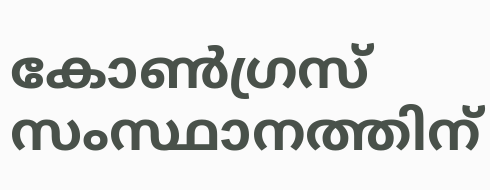കോൺഗ്രസ് സംസ്ഥാനത്തിന്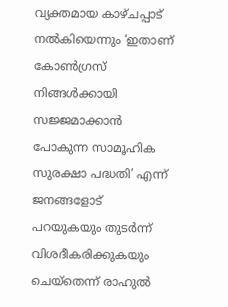വ്യക്തമായ കാഴ്ചപ്പാട് നൽകിയെന്നും ‘ഇതാണ് കോൺഗ്രസ് നിങ്ങൾക്കായി സജ്ജമാക്കാൻ പോകുന്ന സാമൂഹിക സുരക്ഷാ പദ്ധതി’ എന്ന് ജനങ്ങളോട് പറയുകയും തുടർന്ന് വിശദീകരിക്കുകയും ചെയ്തെന്ന് രാഹുൽ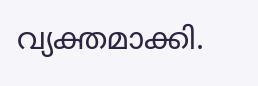വ്യക്തമാക്കി.